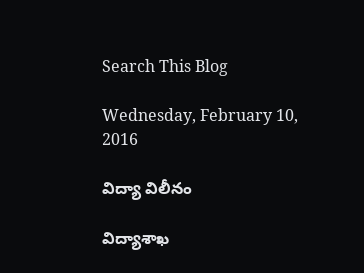Search This Blog

Wednesday, February 10, 2016

విద్యా విలీనం

విద్యాశాఖ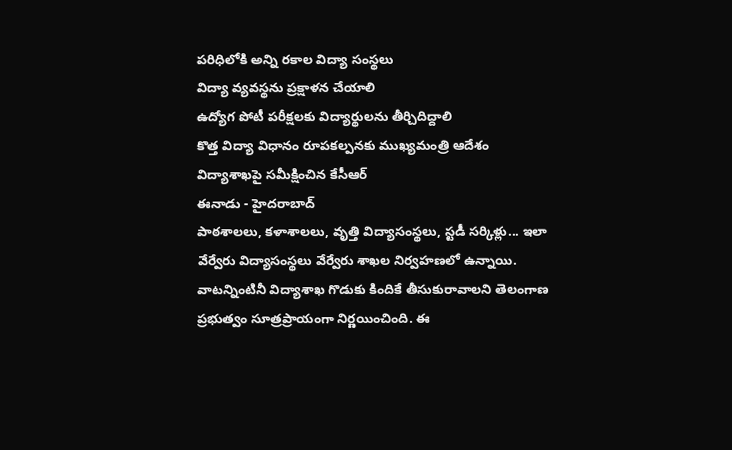పరిధిలోకి అన్ని రకాల విద్యా సంస్థలు
విద్యా వ్యవస్థను ప్రక్షాళన చేయాలి
ఉద్యోగ పోటీ పరీక్షలకు విద్యార్థులను తీర్చిదిద్దాలి
కొత్త విద్యా విధానం రూపకల్పనకు ముఖ్యమంత్రి ఆదేశం
విద్యాశాఖపై సమీక్షించిన కేసీఆర్‌
ఈనాడు - హైదరాబాద్‌
పాఠశాలలు, కళాశాలలు, వృత్తి విద్యాసంస్థలు, స్టడీ సర్కిళ్లు... ఇలా వేర్వేరు విద్యాసంస్థలు వేర్వేరు శాఖల నిర్వహణలో ఉన్నాయి. వాటన్నింటినీ విద్యాశాఖ గొడుకు కిందికే తీసుకురావాలని తెలంగాణ ప్రభుత్వం సూత్రప్రాయంగా నిర్ణయించింది. ఈ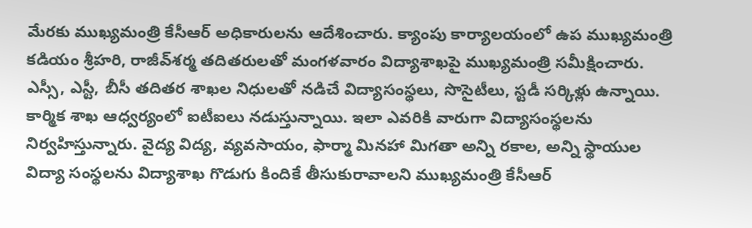మేరకు ముఖ్యమంత్రి కేసీఆర్‌ అధికారులను ఆదేశించారు. క్యాంపు కార్యాలయంలో ఉప ముఖ్యమంత్రి కడియం శ్రీహరి, రాజీవ్‌శర్మ తదితరులతో మంగళవారం విద్యాశాఖపై ముఖ్యమంత్రి సమీక్షించారు. ఎస్సీ, ఎస్టీ, బీసీ తదితర శాఖల నిధులతో నడిచే విద్యాసంస్థలు, సొసైటీలు, స్టడీ సర్కిళ్లు ఉన్నాయి. కార్మిక శాఖ ఆధ్వర్యంలో ఐటీఐలు నడుస్తున్నాయి. ఇలా ఎవరికి వారుగా విద్యాసంస్థలను నిర్వహిస్తున్నారు. వైద్య విద్య, వ్యవసాయం, ఫార్మా మినహా మిగతా అన్ని రకాల, అన్ని స్థాయుల విద్యా సంస్థలను విద్యాశాఖ గొడుగు కిందికే తీసుకురావాలని ముఖ్యమంత్రి కేసీఆర్‌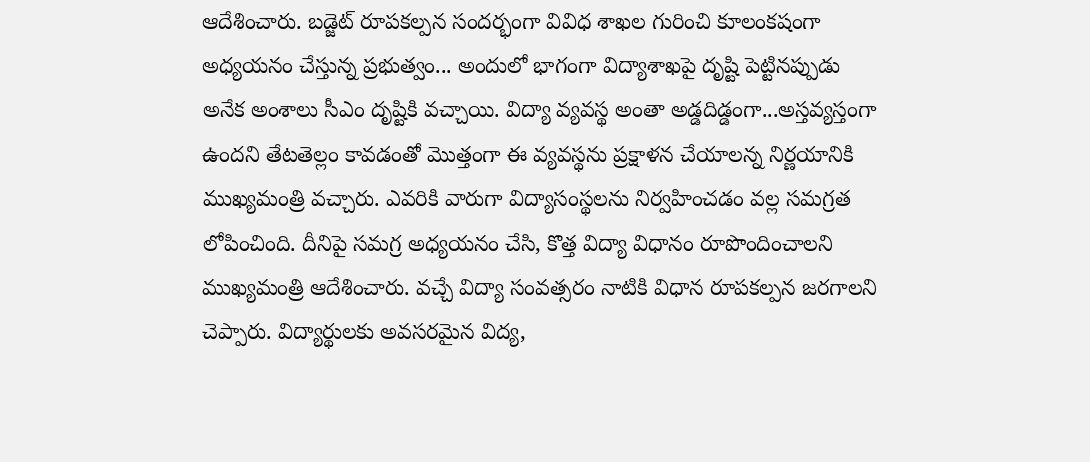ఆదేశించారు. బడ్జెట్‌ రూపకల్పన సందర్భంగా వివిధ శాఖల గురించి కూలంకషంగా అధ్యయనం చేస్తున్న ప్రభుత్వం... అందులో భాగంగా విద్యాశాఖపై దృష్టి పెట్టినప్పుడు అనేక అంశాలు సీఎం దృష్టికి వచ్చాయి. విద్యా వ్యవస్థ అంతా అడ్డదిడ్డంగా...అస్తవ్యస్తంగా ఉందని తేటతెల్లం కావడంతో మొత్తంగా ఈ వ్యవస్థను ప్రక్షాళన చేయాలన్న నిర్ణయానికి ముఖ్యమంత్రి వచ్చారు. ఎవరికి వారుగా విద్యాసంస్థలను నిర్వహించడం వల్ల సమగ్రత లోపించింది. దీనిపై సమగ్ర అధ్యయనం చేసి, కొత్త విద్యా విధానం రూపొందించాలని ముఖ్యమంత్రి ఆదేశించారు. వచ్చే విద్యా సంవత్సరం నాటికి విధాన రూపకల్పన జరగాలని చెప్పారు. విద్యార్థులకు అవసరమైన విద్య,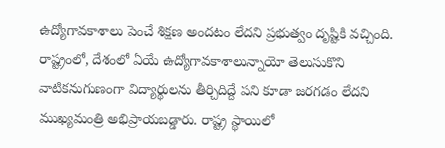ఉద్యోగావకాశాలు పెంచే శిక్షణ అందటం లేదని ప్రభుత్వం దృష్టికి వచ్చింది. రాష్ట్రంలో, దేశంలో ఏయే ఉద్యోగావకాశాలున్నాయో తెలుసుకొని వాటికనుగుణంగా విద్యార్థులను తీర్చిదిద్దే పని కూడా జరగడం లేదని ముఖ్యమంత్రి అభిప్రాయబడ్డారు. రాష్ట్ర స్థాయిలో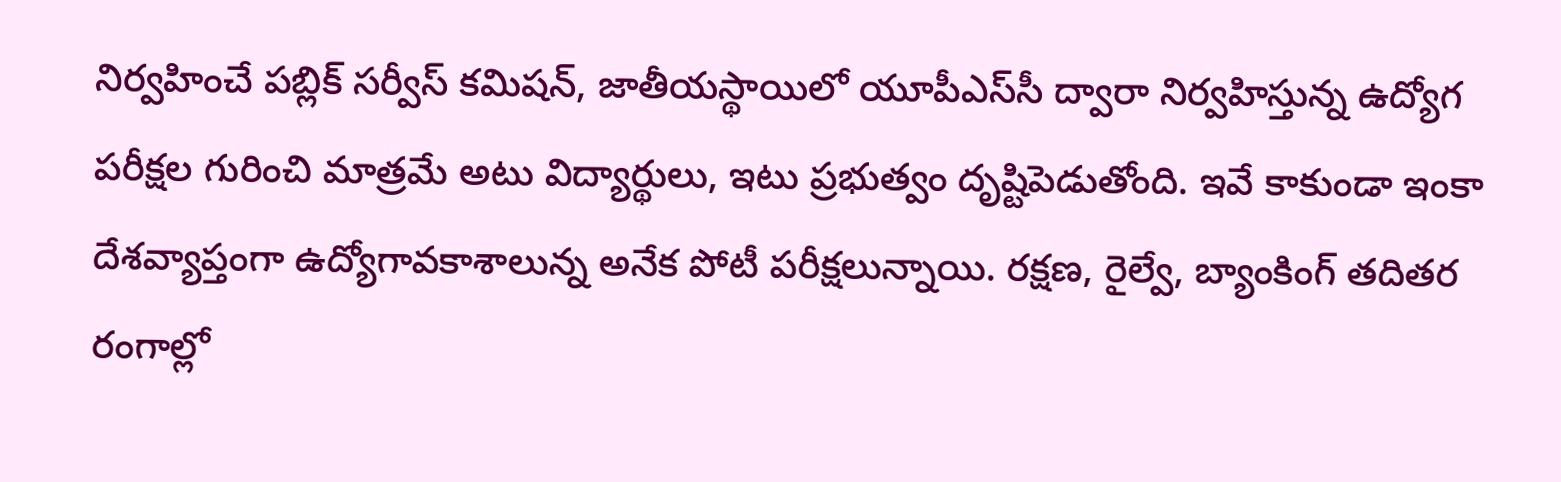నిర్వహించే పబ్లిక్‌ సర్వీస్‌ కమిషన్‌, జాతీయస్థాయిలో యూపీఎస్‌సీ ద్వారా నిర్వహిస్తున్న ఉద్యోగ పరీక్షల గురించి మాత్రమే అటు విద్యార్థులు, ఇటు ప్రభుత్వం దృష్టిపెడుతోంది. ఇవే కాకుండా ఇంకా దేశవ్యాప్తంగా ఉద్యోగావకాశాలున్న అనేక పోటీ పరీక్షలున్నాయి. రక్షణ, రైల్వే, బ్యాంకింగ్‌ తదితర రంగాల్లో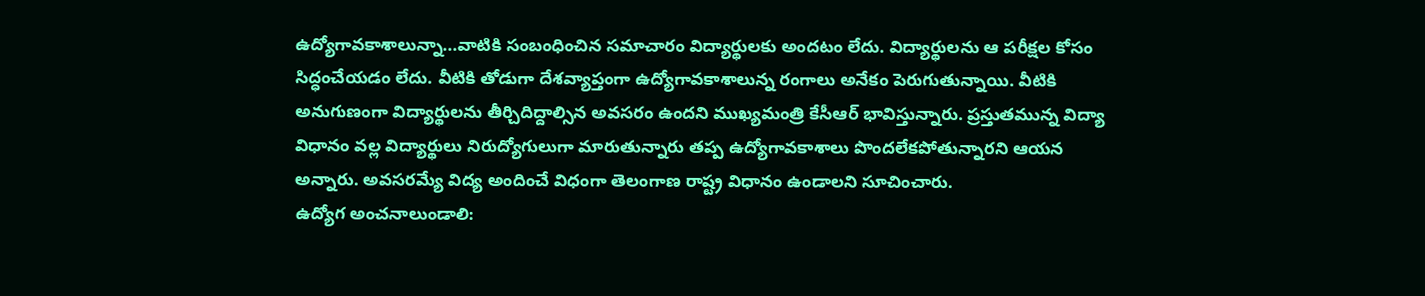ఉద్యోగావకాశాలున్నా...వాటికి సంబంధించిన సమాచారం విద్యార్థులకు అందటం లేదు. విద్యార్థులను ఆ పరీక్షల కోసం సిద్ధంచేయడం లేదు. వీటికి తోడుగా దేశవ్యాప్తంగా ఉద్యోగావకాశాలున్న రంగాలు అనేకం పెరుగుతున్నాయి. వీటికి అనుగుణంగా విద్యార్థులను తీర్చిదిద్దాల్సిన అవసరం ఉందని ముఖ్యమంత్రి కేసీఆర్‌ భావిస్తున్నారు. ప్రస్తుతమున్న విద్యా విధానం వల్ల విద్యార్థులు నిరుద్యోగులుగా మారుతున్నారు తప్ప ఉద్యోగావకాశాలు పొందలేకపోతున్నారని ఆయన అన్నారు. అవసరమ్యే విద్య అందించే విధంగా తెలంగాణ రాష్ట్ర విధానం ఉండాలని సూచించారు.
ఉద్యోగ అంచనాలుండాలి: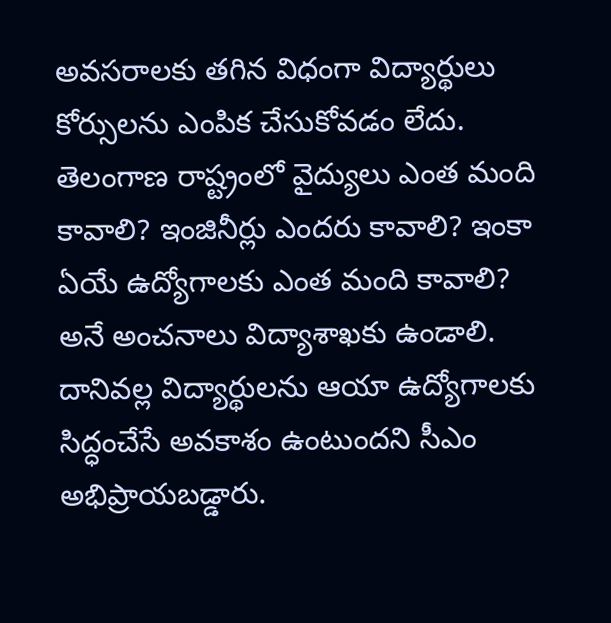అవసరాలకు తగిన విధంగా విద్యార్థులు కోర్సులను ఎంపిక చేసుకోవడం లేదు. తెలంగాణ రాష్ట్రంలో వైద్యులు ఎంత మంది కావాలి? ఇంజినీర్లు ఎందరు కావాలి? ఇంకా ఏయే ఉద్యోగాలకు ఎంత మంది కావాలి? అనే అంచనాలు విద్యాశాఖకు ఉండాలి. దానివల్ల విద్యార్థులను ఆయా ఉద్యోగాలకు సిద్ధంచేసే అవకాశం ఉంటుందని సీఎం అభిప్రాయబడ్డారు.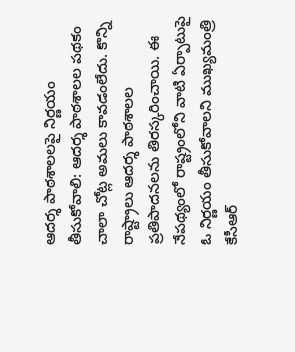ఆదర్శ పాఠశాలలపై నిర్ణయం తీసుకోవాలి: ఆదర్శ పాఠశాలల పథకం చాలా చోట్ల అమలు కావడంలేదు. కొన్ని రాష్ట్రాలు ఆదర్శ పాఠశాలల ప్రతిపాదనలను తిరస్కరించాయి. ఈ నేపథ్యంలో రాష్ట్రంలోని వాటి ఏర్పాటుపై ఓ నిర్ణయం తీసుకోవాలని ముఖ్యమంత్రి కేసీఆర్‌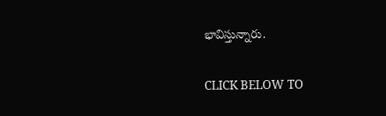భావిస్తున్నారు.

CLICK BELOW TO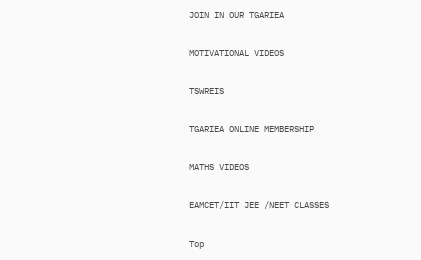JOIN IN OUR TGARIEA

MOTIVATIONAL VIDEOS

TSWREIS

TGARIEA ONLINE MEMBERSHIP

MATHS VIDEOS

EAMCET/IIT JEE /NEET CLASSES

Top